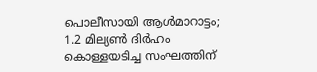പൊലീസായി ആൾമാറാട്ടം; 1.2 മില്യൺ ദിർഹം കൊള്ളയടിച്ച സംഘത്തിന്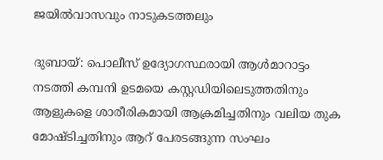ജയിൽവാസവും നാടുകടത്തലും

ദുബായ്: പൊലീസ് ഉദ്യോഗസ്ഥരായി ആൾമാറാട്ടം നടത്തി കമ്പനി ഉടമയെ കസ്റ്റഡിയിലെടുത്തതിനും ആളുകളെ ശാരീരികമായി ആക്രമിച്ചതിനും വലിയ തുക മോഷ്ടിച്ചതിനും ആറ് പേരടങ്ങുന്ന സംഘം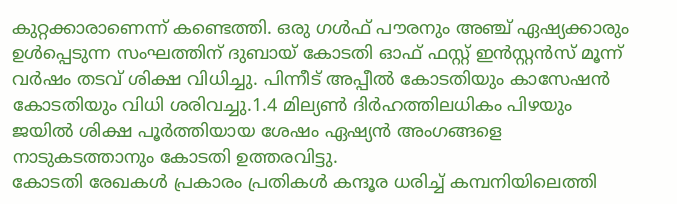കുറ്റക്കാരാണെന്ന് കണ്ടെത്തി. ഒരു ഗൾഫ് പൗരനും അഞ്ച് ഏഷ്യക്കാരും ഉൾപ്പെടുന്ന സംഘത്തിന് ദുബായ് കോടതി ഓഫ് ഫസ്റ്റ് ഇൻസ്റ്റൻസ് മൂന്ന് വർഷം തടവ് ശിക്ഷ വിധിച്ചു. പിന്നീട് അപ്പീൽ കോടതിയും കാസേഷൻ കോടതിയും വിധി ശരിവച്ചു.1.4 മില്യൺ ദിർഹത്തിലധികം പിഴയും ജയിൽ ശിക്ഷ പൂർത്തിയായ ശേഷം ഏഷ്യൻ അംഗങ്ങളെ നാടുകടത്താനും കോടതി ഉത്തരവിട്ടു.
കോടതി രേഖകൾ പ്രകാരം പ്രതികൾ കന്ദൂര ധരിച്ച് കമ്പനിയിലെത്തി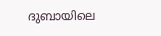ദുബായിലെ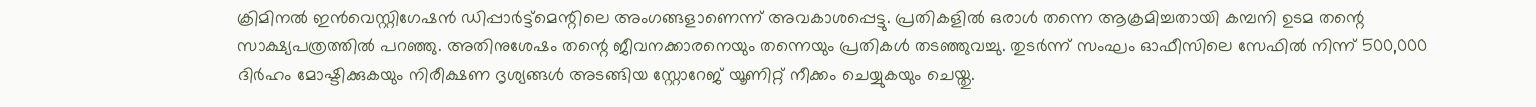ക്രിമിനൽ ഇൻവെസ്റ്റിഗേഷൻ ഡിപ്പാർട്ട്മെന്റിലെ അംഗങ്ങളാണെന്ന് അവകാശപ്പെട്ടു. പ്രതികളിൽ ഒരാൾ തന്നെ ആക്രമിച്ചതായി കമ്പനി ഉടമ തന്റെ സാക്ഷ്യപത്രത്തിൽ പറഞ്ഞു. അതിനുശേഷം തന്റെ ജീവനക്കാരനെയും തന്നെയും പ്രതികൾ തടഞ്ഞുവച്ചു. തുടർന്ന് സംഘം ഓഫീസിലെ സേഫിൽ നിന്ന് 500,000 ദിർഹം മോഷ്ടിക്കുകയും നിരീക്ഷണ ദൃശ്യങ്ങൾ അടങ്ങിയ സ്റ്റോറേജ് യൂണിറ്റ് നീക്കം ചെയ്യുകയും ചെയ്തു.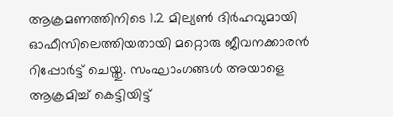ആക്രമണത്തിനിടെ 1.2 മില്യൺ ദിർഹവുമായി ഓഫീസിലെത്തിയതായി മറ്റൊരു ജീവനക്കാരൻ റിപ്പോർട്ട് ചെയ്തു. സംഘാംഗങ്ങൾ അയാളെ ആക്രമിച്ച് കെട്ടിയിട്ട്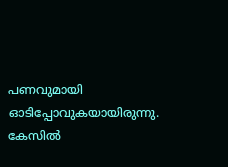പണവുമായി ഓടിപ്പോവുകയായിരുന്നു. കേസിൽ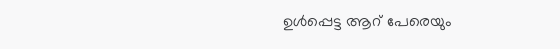ഉൾപ്പെട്ട ആറ് പേരെയും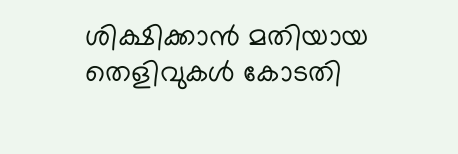ശിക്ഷിക്കാൻ മതിയായ തെളിവുകൾ കോടതി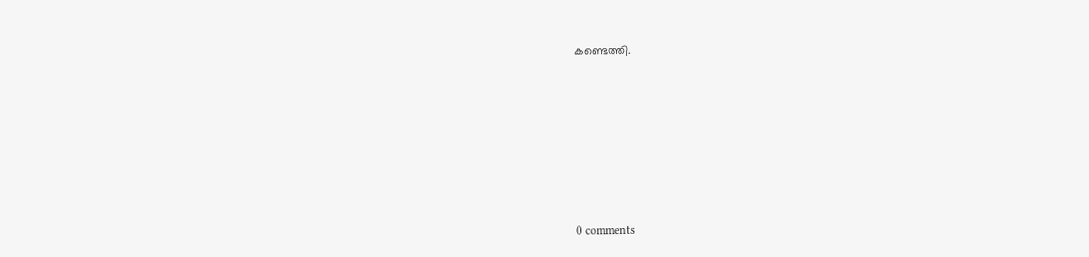കണ്ടെത്തി.










0 comments